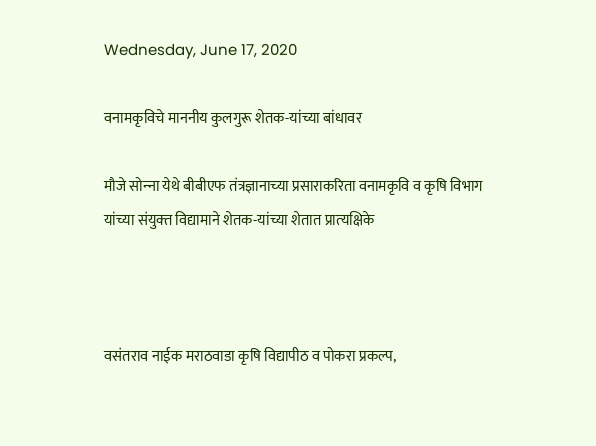Wednesday, June 17, 2020

वनामकृविचे माननीय कुलगुरू शेतक-यांच्‍या बांधावर

मौजे सोन्‍ना येथे बीबीएफ तंत्रज्ञानाच्‍या प्रसाराकरिता वनामकृवि व कृषि विभाग यांच्‍या संयुक्‍त विद्यामाने शेतक-यांच्‍या शेतात प्रात्‍यक्षिके



वसंतराव नाईक मराठवाडा कृषि विद्यापीठ व पोकरा प्रकल्‍प,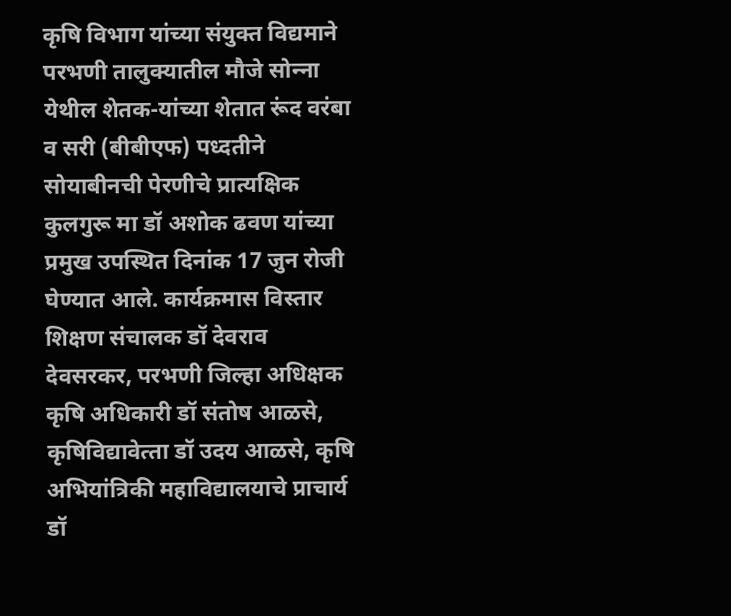कृषि विभाग यांच्‍या संयुक्‍त विद्यमाने परभणी तालुक्‍यातील मौजे सोन्‍ना येथील शेतक-यांच्‍या शेतात रूंद वरंबा व सरी (बीबीएफ) पध्‍दतीने सोयाबीनची पेरणीचे प्रात्‍यक्षिक कुलगुरू मा डॉ अशोक ढवण यांच्‍या प्रमुख उपस्थित दिनांक 17 जुन रोजी घेण्‍यात आले. कार्यक्रमास विस्‍तार शिक्षण संचालक डॉ देवराव देवसरकर, परभणी जिल्‍हा अधिक्षक कृषि अधिकारी डॉ संतोष आळसे, कृषिविद्यावेत्‍ता डॉ उदय आळसे, कृषि अभियांत्रिकी महाविद्यालयाचे प्राचार्य डॉ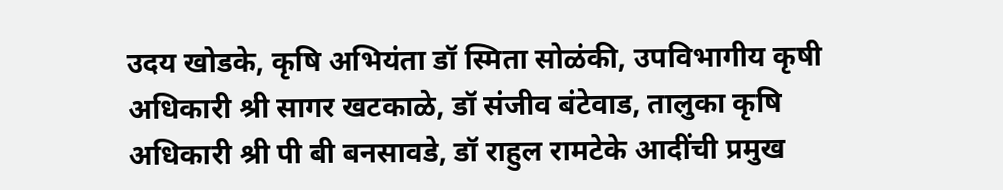उदय खोडके, कृषि अभियंता डॉ स्मिता सोळंकी, उपविभागीय कृषी अधिकारी श्री सागर खटकाळे, डॉ संजीव बंटेवाड, तालुका कृषि अधिकारी श्री पी बी बनसावडे, डॉ राहुल रामटेके आदींची प्रमुख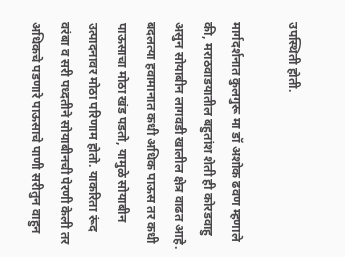उपस्थिती होती.

मार्गदर्शनात कुलगुरू मा डॉ अशोक ढवण म्‍हणाले की, मराठवाडयातील बहुतांश शेती ही कोरडवाहु असुन सोयाबीन लागवडी खालील क्षेत्र वाढत आहे. बदलत्‍या हवामानात कधी अधिक पाऊस तर कधी पाऊसाचा मोठा खंड पडतो, यामुळे सोयाबीन उत्‍पादनावर मोठा परिणाम होतो. याकरिता रूंद वरंबा व सरी पध्‍दतीने सोयाबीनची पेरणी केली तर अधिकचे पडणारे पाऊसाचे पाणी सरीतुन वाहुन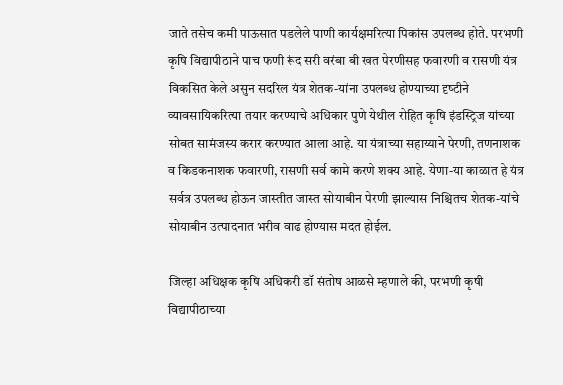जाते तसेच कमी पाऊसात पडलेले पाणी कार्यक्षमरित्‍या पिकांस उपलब्‍ध होते. परभणी कृषि विद्यापीठाने पाच फणी रूंद सरी वरंबा बी खत पेरणीसह फवारणी व रासणी यंत्र विकसित केले असुन सदरिल यंत्र शेतक-यांना उपलब्‍ध होण्‍याच्‍या दृष्‍टीने व्‍यावसायिकरित्‍या तयार करण्‍याचे अधिकार पुणे येथील रोहित कृषि इंडस्ट्रिज यांच्‍या सोबत सामंजस्‍य करार करण्‍यात आला आहे. या यंत्राच्‍या सहाय्याने पेरणी, तणनाशक व किडकनाशक फवारणी, रासणी सर्व कामे करणे शक्‍य आहे. येणा-या काळात हे यंत्र सर्वत्र उपलब्‍ध होऊन जास्‍तीत जास्‍त सोयाबीन पेरणी झाल्‍यास निश्चितच शेतक-यांचे सोयाबीन उत्‍पादनात भरीव वाढ होण्‍यास मदत होईल.

जिल्‍हा अधिक्षक कृषि अधिकरी डॉ संतोष आळसे म्‍हणाले की, परभणी कृषी विद्यापीठाच्‍या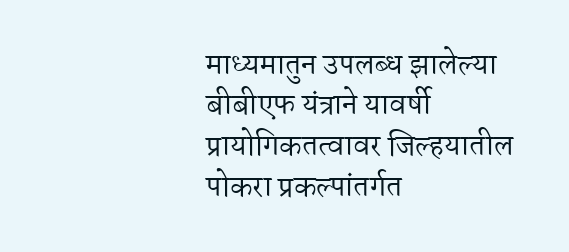माध्‍यमातुन उपलब्‍ध झालेल्‍या बीबीएफ यंत्राने यावर्षी प्रायोगिकतत्‍वावर जिल्‍हयातील पोकरा प्रकल्‍पांतर्गत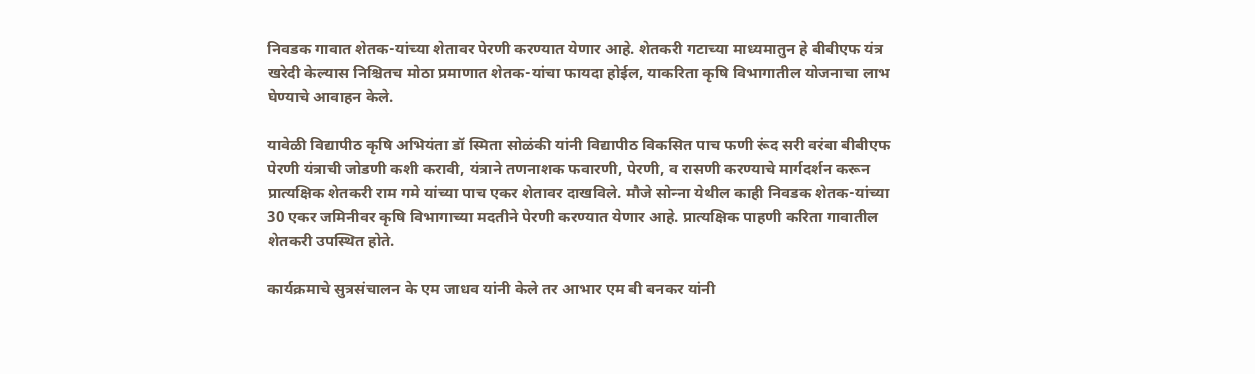निवडक गावात शेतक-यांच्‍या शेतावर पेरणी करण्‍यात येणार आहे. शेतकरी गटाच्‍या माध्‍यमातुन हे बीबीएफ यंत्र खरेदी केल्‍यास निश्चितच मोठा प्रमाणात शेतक-यांचा फायदा होईल, याकरिता कृषि विभागातील योजनाचा लाभ घेण्‍याचे आवाहन केले.

यावेळी विद्यापीठ कृषि अभियंता डॉ स्मिता सोळंकी यांनी विद्यापीठ विकसित पाच फणी रूंद सरी वरंबा बीबीएफ पेरणी यंत्राची जोडणी कशी करावी, यंत्राने तणनाशक फवारणी, पेरणी, व रासणी करण्‍याचे मार्गदर्शन करून प्रात्‍यक्षिक शेतकरी राम गमे यांच्‍या पाच एकर शेतावर दाखविले. मौजे सोन्‍ना येथील काही निवडक शेतक-यांच्‍या 30 एकर जमिनीवर कृषि विभागाच्‍या मदतीने पेरणी करण्‍यात येणार आहे. प्रात्‍यक्षिक पाहणी करिता गावातील शेतकरी उपस्थित होते.

कार्यक्रमाचे सुत्रसंचालन के एम जाधव यांनी केले तर आभार एम बी बनकर यांनी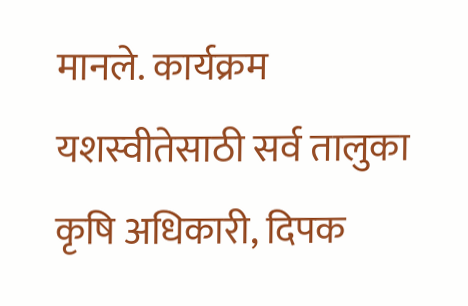मानले. कार्यक्रम यशस्‍वीतेसाठी सर्व तालुका कृषि अधिकारी, दिपक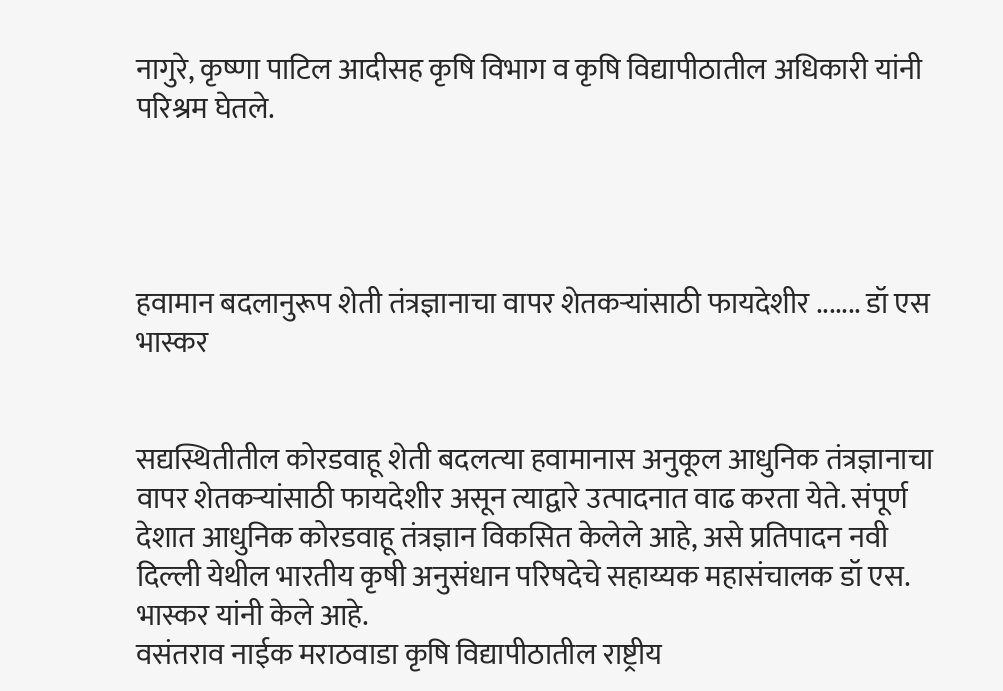नागुरे, कृष्‍णा पाटिल आदीसह कृषि विभाग व कृषि विद्यापीठातील अधिकारी यांनी परिश्रम घेतले.




हवामान बदलानुरूप शेती तंत्रज्ञानाचा वापर शेतकऱ्यांसाठी फायदेशीर ....... डॉ एस भास्कर


सद्यस्थितीतील कोरडवाहू शेती बदलत्‍या हवामानास अनुकूल आधुनिक तंत्रज्ञानाचा वापर शेतकऱ्यांसाठी फायदेशीर असून त्याद्वारे उत्पादनात वाढ करता येते. संपूर्ण देशात आधुनिक कोरडवाहू तंत्रज्ञान विकसित केलेले आहे, असे प्रतिपादन नवी दिल्ली येथील भारतीय कृषी अनुसंधान परिषदेचे सहाय्यक महासंचालक डॉ एस. भास्कर यांनी केले आहे.
वसंतराव नाईक मराठवाडा कृषि विद्यापीठातील राष्ट्रीय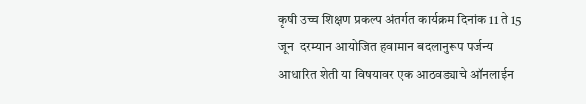कृषी उच्च शिक्षण प्रकल्प अंतर्गत कार्यक्रम दिनांक 11 ते 15 जून  दरम्‍यान आयोजित हवामान बदलानुरूप पर्जन्य आधारित शेती या विषयावर एक आठवड्याचे ऑनलाईन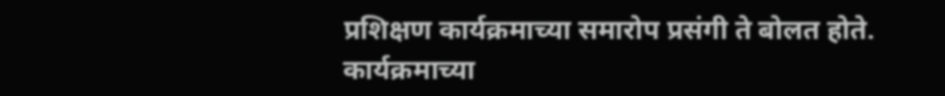प्रशिक्षण कार्यक्रमाच्या समारोप प्रसंगी ते बोलत होते. कार्यक्रमाच्‍या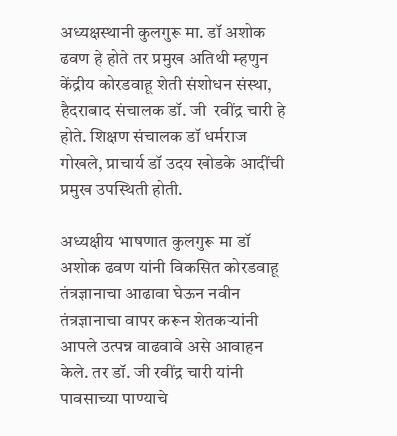अध्यक्षस्‍थानी कुलगुरू मा. डॉ अशोक ढवण हे होते तर प्रमुख अतिथी म्‍हणुन केंद्रीय कोरडवाहू शेती संशोधन संस्था,  हैदराबाद संचालक डॉ. जी  रवींद्र चारी हे होते. शिक्षण संचालक डॉ धर्मराज गोखले, प्राचार्य डॉ उदय खोडके आदींची प्रमुख उपस्थिती होती.

अध्यक्षीय भाषणात कुलगुरू मा डॉ अशोक ढवण यांनी विकसित कोरडवाहू तंत्रज्ञानाचा आढावा घेऊन नवीन तंत्रज्ञानाचा वापर करून शेतकऱ्यांनी आपले उत्पन्न वाढवावे असे आवाहन केले. तर डॉ. जी रवींद्र चारी यांनी पावसाच्या पाण्याचे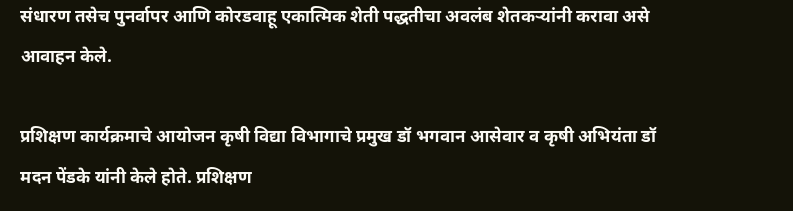संधारण तसेच पुनर्वापर आणि कोरडवाहू एकात्मिक शेती पद्धतीचा अवलंब शेतकऱ्यांनी करावा असे आवाहन केले.

प्रशिक्षण कार्यक्रमाचे आयोजन कृषी विद्या विभागाचे प्रमुख डॉ भगवान आसेवार व कृषी अभियंता डॉ मदन पेंडके यांनी केले होते. प्रशिक्षण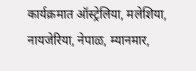कार्यक्रमात ऑस्ट्रेलिया, मलेशिया, नायजेरिया, नेपाळ, म्यानमार,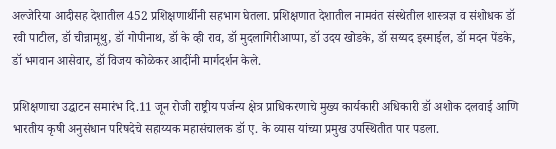अल्जेरिया आदीसह देशातील 452 प्रशिक्षणार्थीनी सहभाग घेतला. प्रशिक्षणात देशातील नामवंत संस्थेतील शास्त्रज्ञ व संशोधक डॉ रवी पाटील, डॉ चीन्नामूथु, डॉ गोपीनाथ, डॉ के व्ही राव, डॉ मुदलागिरीआप्पा, डॉ उदय खोडके, डॉ सय्यद इस्माईल, डॉ मदन पेंडके, डॉ भगवान आसेवार, डॉ विजय कोळेकर आदींनी मार्गदर्शन केले.

प्रशिक्षणाचा उद्घाटन समारंभ दि.11 जून रोजी राष्ट्रीय पर्जन्य क्षेत्र प्राधिकरणाचे मुख्य कार्यकारी अधिकारी डॉ अशोक दलवाई आणि भारतीय कृषी अनुसंधान परिषदेचे सहाय्यक महासंचालक डॉ ए. के व्यास यांच्या प्रमुख उपस्थितीत पार पडला.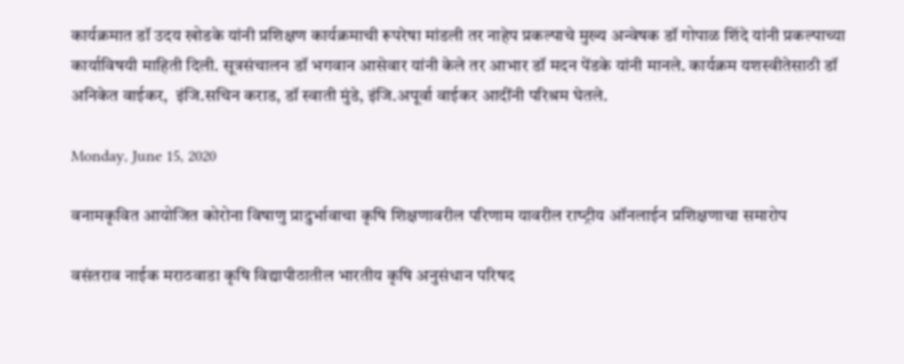कार्यक्रमात डॉ उदय खोडके यांनी प्रशिक्षण कार्यक्रमाची रूपरेषा मांडली तर नाहेप प्रकल्पाचे मुख्य अन्‍वेषक डॉ गोपाळ शिंदे यांनी प्रकल्पाच्या कार्याविषयी माहिती दिली. सूत्रसंचालन डॉ भगवान आसेवार यांनी केले तर आभार डॉ मदन पेंडके यांनी मानले. कार्यक्रम यशस्वीतेसाठी डॉ अनिकेत वाईकर,  इंजि.सचिन कराड, डॉ स्वाती मुंडे, इंजि.अपूर्वा वाईकर आदींनी परिश्रम घेतले.

Monday, June 15, 2020

वनामकृवित आयोजित कोरोना विषाणु प्रादुर्भावाचा कृषि शिक्षणावरील परिणाम यावरील राष्‍ट्रीय ऑनलाईन प्रशिक्षणाचा समारोप

वसंतराव नाईक मराठवाडा कृषि विद्यापीठातील भारतीय कृषि अनुसंधान परिषद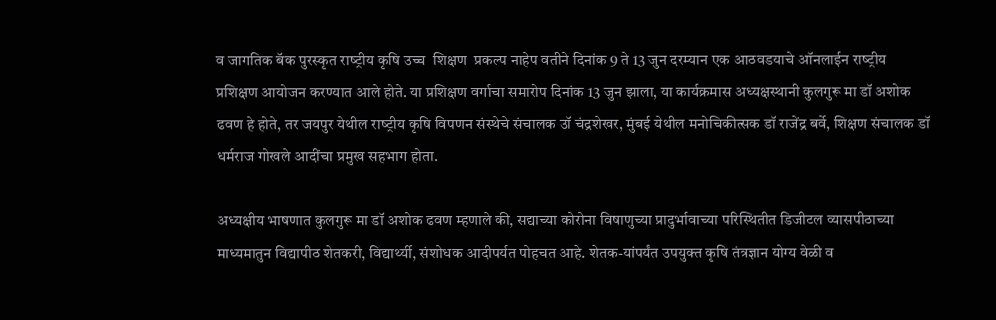व जागतिक बॅक पुरस्‍कृत राष्‍ट्रीय कृषि उच्‍च  शिक्षण  प्रकल्‍प नाहेप वतीने दिनांक 9 ते 13 जुन दरम्‍यान एक आठवडयाचे ऑनलाईन राष्‍ट्रीय प्रशिक्षण आयोजन करण्‍यात आले होते. या प्रशिक्षण वर्गाचा समारोप दिनांक 13 जुन झाला, या कार्यक्रमास अध्‍यक्षस्‍थानी कुलगुरू मा डॉ अशोक ढवण हे होते, तर जयपुर येथील राष्‍ट्रीय कृषि विपणन संस्‍थेचे संचालक उॉ चंद्रशेखर, मुंबई येथील मनोचिकीत्‍सक डॉ राजेंद्र बर्वे, शिक्षण संचालक डॉ धर्मराज गोखले आदींचा प्रमुख सहभाग होता.

अध्‍यक्षीय भाषणात कुलगुरू मा डॉ अशोक ढवण म्‍हणाले की, सद्याच्‍या कोरोना विषाणुच्‍या प्रादुर्भावाच्‍या परिस्थितीत डिजीटल व्‍यासपीठाच्‍या माध्‍यमातुन विद्यापीठ शेतकरी, विद्यार्थ्‍यी, संशोधक आदीपर्यत पोहचत आहे. शेतक-यांपर्यंत उपयुक्‍त कृषि तंत्रज्ञान योग्‍य वेळी व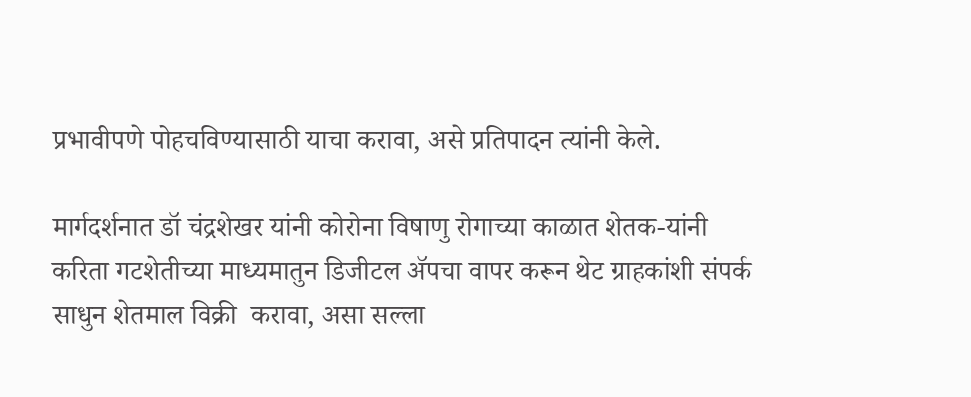प्रभावीपणे पोहचविण्‍यासाठी याचा करावा, असे प्रतिपादन त्‍यांनी केले.

मार्गदर्शनात डॉ चंद्रशेखर यांनी कोरोना विषाणु रोगाच्‍या काळात शेतक-यांनी करिता गटशेतीच्‍या माध्‍यमातुन डिजीटल ॲपचा वापर करून थेट ग्राहकांशी संपर्क साधुन शेतमाल विक्री  करावा, असा सल्‍ला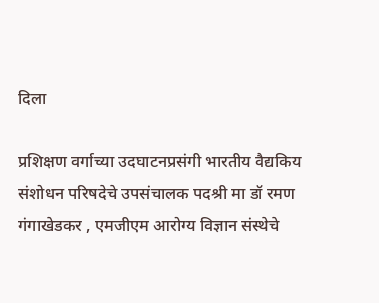दिला

प्रशिक्षण वर्गाच्‍या उदघाटनप्रसंगी भारतीय वैद्यकिय संशोधन परिषदेचे उपसंचालक पदश्री मा डॉ रमण गंगाखेडकर , एमजीएम आरोग्‍य विज्ञान संस्‍थेचे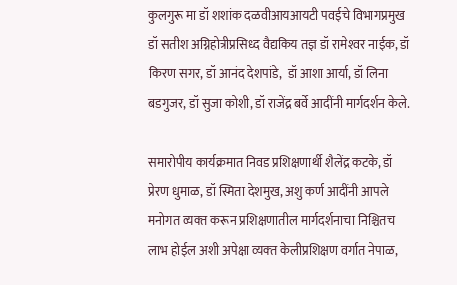कुलगुरू मा डॉ शशांक दळवीआयआयटी पवईचे विभागप्रमुख डॉ सतीश अग्निहोत्रीप्रसिध्‍द वैद्यकिय तज्ञ डॉ रामेश्‍वर नाईक, डॉ किरण सगर, डॉ आनंद देशपांडे,  डॉ आशा आर्या, डॉ लिना बडगुजर, डॉ सुजा कोशी, डॉ राजेंद्र बर्वे आदींनी मार्गदर्शन केले.

समारोपीय कार्यक्रमात निवड प्रशिक्षणार्थी शैलेंद्र कटके, डॉ प्रेरण धुमाळ, डॉ स्मिता देशमुख, अशु कर्ण आदींनी आपले मनोगत व्‍यक्‍त करून प्रशिक्षणातील मार्गदर्शनाचा निश्चितच लाभ होईल अशी अपेक्षा व्‍यक्‍त केलीप्रशिक्षण वर्गात नेपाळ,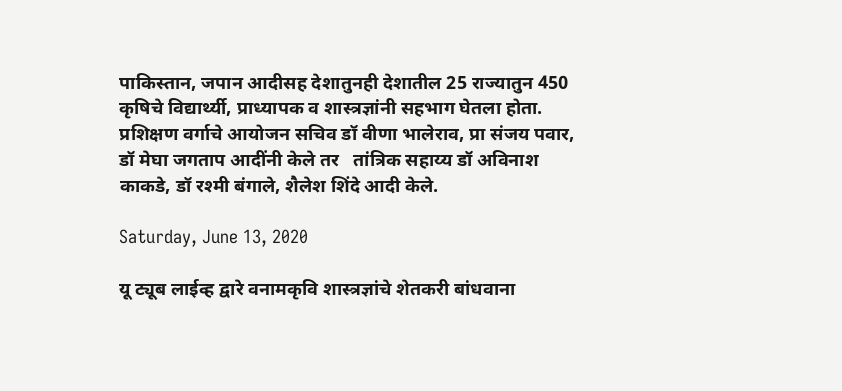पाकिस्‍तान, जपान आदीसह देशातुनही देशातील 25 राज्‍यातुन 450 कृषिचे विद्यार्थ्‍यी, प्राध्‍यापक व शास्‍त्रज्ञांनी सहभाग घेतला होता. प्रशिक्षण वर्गाचे आयोजन सचिव डॉ वीणा भालेराव, प्रा संजय पवार, डॉ मेघा जगताप आदींनी केले तर   तांत्रिक सहाय्य डॉ अविनाश काकडे, डॉ रश्‍मी बंगाले, शैलेश शिंदे आदी केले.

Saturday, June 13, 2020

यू ट्यूब लाईव्ह द्वारे वनामकृवि शास्‍त्रज्ञांचे शेतकरी बांधवाना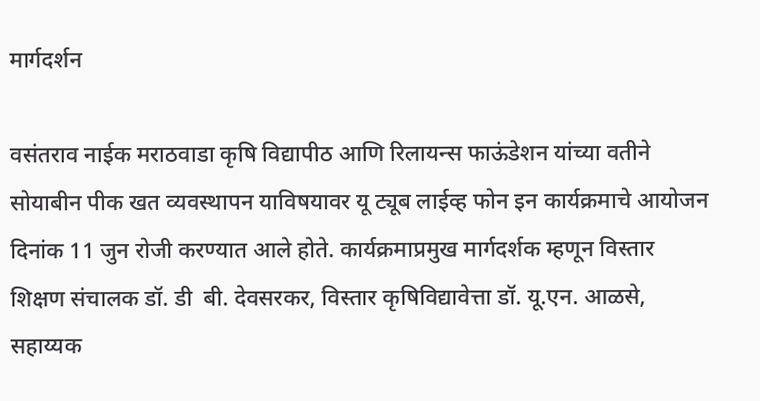मार्गदर्शन

वसंतराव नाईक मराठवाडा कृषि विद्यापीठ आणि रिलायन्स फाऊंडेशन यांच्‍या वतीने सोयाबीन पीक खत व्यवस्थापन याविषयावर यू ट्यूब लाईव्ह फोन इन कार्यक्रमाचे आयोजन दिनांक 11 जुन रोजी करण्यात आले होते. कार्यक्रमाप्रमुख मार्गदर्शक म्हणून विस्तार शिक्षण संचालक डॉ. डी  बी. देवसरकर, विस्तार कृषिविद्यावेत्ता डॉ. यू.एन. आळसे, सहाय्यक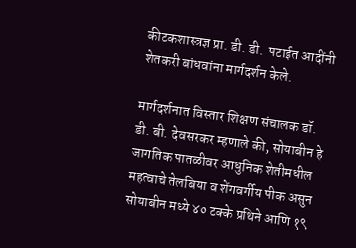कीटकशास्त्रज्ञ प्रा. डी. डी.  पटाईत आदींनी शेतकरी बांधवांना मार्गदर्शन केले.

मार्गदर्शनात विस्तार शिक्षण संचालक डॉ. डी. बी. देवसरकर म्हणाले की, सोयाबीन हे जागतिक पातळीवर आधुनिक शेतीमधील महत्वाचे तेलबिया व शेंगवर्गीय पीक असुन सोयाबीन मध्ये ४० टक्के प्रथिने आणि १९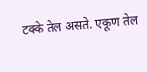टक्के तेल असते. एकूण तेल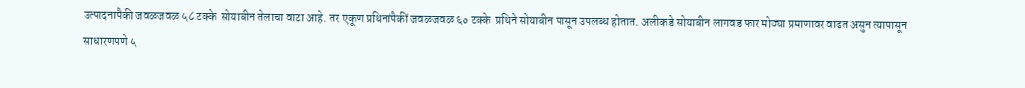उत्पादनापैकी जवळजवळ ५८ टक्के  सोयाबीन तेलाचा वाटा आहे. तर एकूण प्रथिनांपैकीं जवळजवळ ६० टक्के  प्रथिने सोयाबीन पासून उपलब्ध होतात. अलीकडे सोयाबीन लागवड फार मोठ्या प्रमाणावर वाढत असुन त्यापासून साधारणपणे ५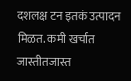दशलक्ष टन इतकं उत्पादन मिळत. कमी खर्चात जास्तीतजास्त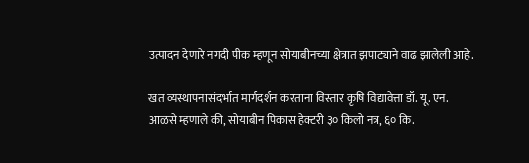उत्पादन देणारे नगदी पीक म्हणून सोयाबीनच्या क्षेत्रात झपाट्याने वाढ झालेली आहे.

खत व्यस्थापनासंदर्भात मार्गदर्शन करताना विस्तार कृषि विद्यावेत्ता डॉ. यू. एन. आळसे म्हणाले की, सोयाबीन पिकास हेक्टरी ३० किलो नत्र, ६० कि.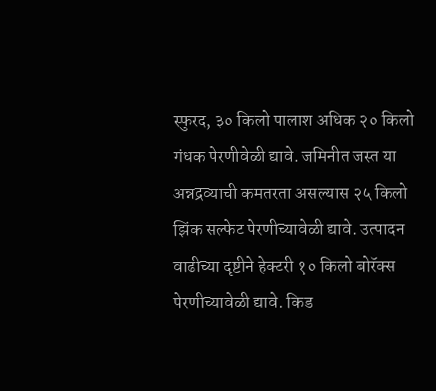स्फुरद, ३० किलो पालाश अधिक २० किलो गंधक पेरणीवेळी द्यावे. जमिनीत जस्त या अन्नद्रव्याची कमतरता असल्यास २५ किलो झिंक सल्फेट पेरणीच्यावेळी द्यावे. उत्पादन वाढीच्या दृष्टीने हेक्‍टरी १० किलो बोरॅक्स पेरणीच्यावेळी द्यावे. किड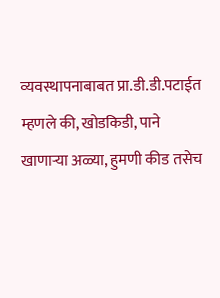व्‍यवस्‍थापनाबाबत प्रा.डी.डी.पटाईत म्हणले की, खोडकिडी, पाने खाणाऱ्या अळ्या, हुमणी कीड तसेच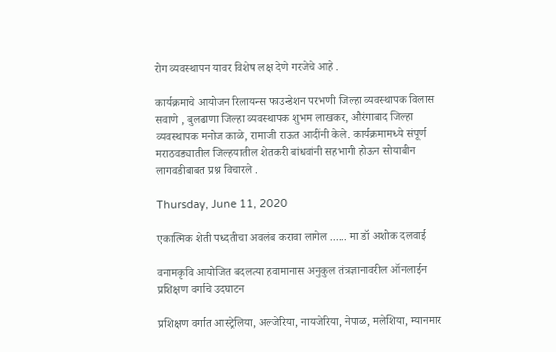रोग व्यवस्थापन यावर विशेष लक्ष देणे गरजेचे आहे .

कार्यक्रमाचे आयोजन रिलायन्स फाउन्डेशन परभणी जिल्हा व्यवस्थापक विलास सवाणे , बुलढाणा जिल्हा व्यवस्थापक शुभम लाखकर, औरंगाबाद जिल्हा व्यवस्थापक मनोज काळे, रामाजी राऊत आदींनी केले. कार्यक्रमामध्ये संपूर्ण मराठवड्यातील जिल्हयातील शेतकरी बांधवांनी सहभागी होऊन सोयाबीन लागवडीबाबत प्रश्न विचारले .

Thursday, June 11, 2020

एकात्मिक शेती पध्‍दतीचा अवलंब करावा लागेल ...... मा डॉ अशोक दलवाई

वनामकृवि आयोजित बदलत्‍या हवामानास अनुकुल तंत्रज्ञानावरील ऑनलाईन प्रशिक्षण वर्गाचे उदघाटन

प्रशिक्षण वर्गात आस्‍ट्रेलिया, अल्‍जेरिया, नायजेरिया, नेपाळ, मलेशिया, म्‍यानमार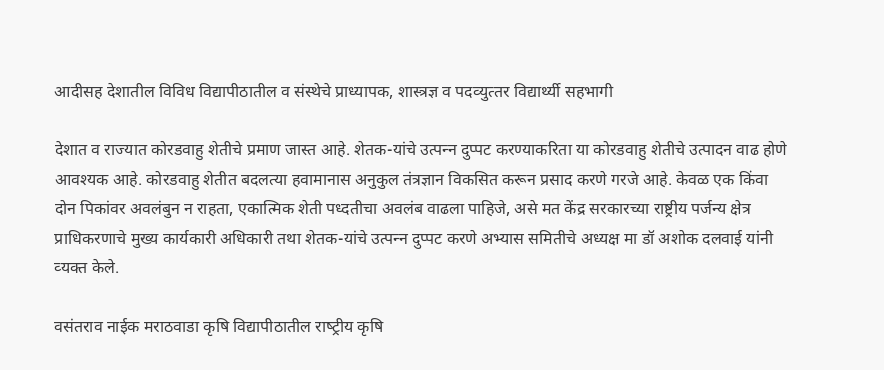आदीसह देशातील विविध विद्यापीठातील व संस्‍थेचे प्राध्‍यापक, शास्‍त्रज्ञ व पदव्‍युत्‍तर विद्यार्थ्‍यी सहभागी

देशात व राज्‍यात कोरडवाहु शेतीचे प्रमाण जास्‍त आहे. शेतक-यांचे उत्‍पन्‍न दुप्‍पट करण्‍याकरिता या कोरडवाहु शेतीचे उत्‍पादन वाढ होणे आवश्‍यक आहे. कोरडवाहु शेतीत बदलत्‍या हवामानास अनुकुल तंत्रज्ञान विकसित करून प्रसाद करणे गरजे आहे. केवळ एक किंवा दोन पिकांवर अवलंबुन न राहता, ए‍कात्मिक शेती पध्‍दतीचा अवलंब वाढला पाहिजे, असे मत केंद्र सरकारच्‍या राष्ट्रीय पर्जन्य क्षेत्र प्राधिकरणाचे मुख्‍य कार्यकारी अधिकारी तथा शेतक-यांचे उत्‍पन्‍न दुप्‍पट करणे अभ्‍यास समितीचे अध्‍यक्ष मा डॉ अशोक दलवाई यांनी व्‍यक्‍त केले.

वसंतराव नाईक मराठवाडा कृषि विद्यापीठातील राष्‍ट्रीय कृषि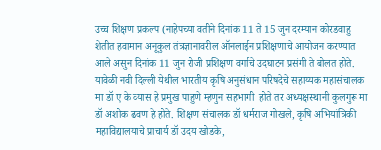उच्‍च शिक्षण प्रकल्‍प (नाहेपच्‍या वतीने दिनांक 11 ते 15 जुन दरम्‍यान कोरडवाहु शेतीत हवामान अनूकुल तंत्रज्ञानावरील ऑनलाईन प्रशिक्षणाचे आयोजन करण्‍यात आले असुन दिनांक 11 जुन रोजी प्रशिक्षण वर्गाचे उदघाटन प्रसंगी ते बोलत होते. यावेळी नवी दिल्‍ली येथील भारतीय कृषि अनुसंधान परिषदेचे सहाय्यक महासंचालक मा डॉ ए के व्‍यास हे प्रमुख पाहुणे म्‍हणुन सहभागी  होते तर अध्‍यक्षस्‍थानी कुलगुरू मा डॉ अशोक ढवण हे होते. शिक्षण संचालक डॉ धर्मराज गोखले, कृषि अभियांत्रिकी महाविद्यालयाचे प्राचार्य डॉ उदय खोडके,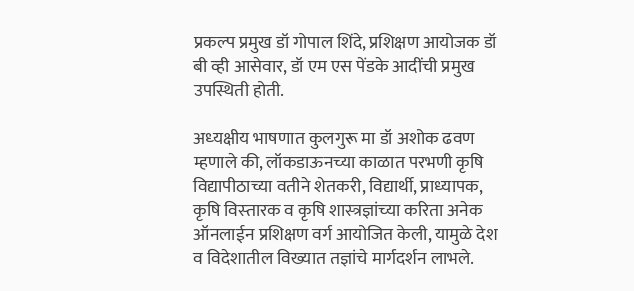प्रकल्‍प प्रमुख डॉ गोपाल शिंदे, प्रशिक्षण आयोजक डॉ बी व्‍ही आसेवार, डॉ एम एस पेंडके आदींची प्रमुख उपस्थिती होती.

अध्‍यक्षीय भाषणात कुलगुरू मा डॉ अशोक ढवण म्‍हणाले की, लॉकडाऊनच्‍या काळात परभणी कृषि विद्यापीठाच्‍या वतीने शेतकरी, विद्यार्थी, प्राध्‍यापक, कृषि विस्‍तारक व कृषि शास्‍त्रज्ञांच्‍या करिता अनेक ऑनलाईन प्रशिक्षण वर्ग आयोजित केली, यामुळे देश व विदेशातील विख्‍यात तज्ञांचे मार्गदर्शन लाभले.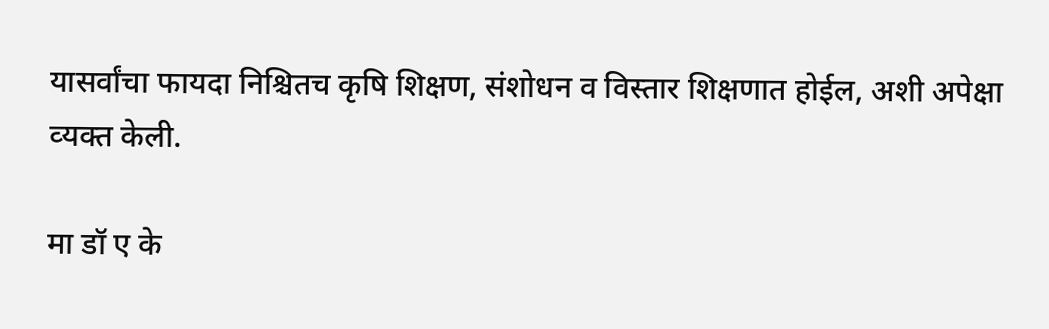यासर्वांचा फायदा निश्चितच कृषि शिक्षण, संशोधन व विस्‍तार शिक्षणात होईल, अशी अपेक्षा व्‍यक्‍त केली.

मा डॉ ए के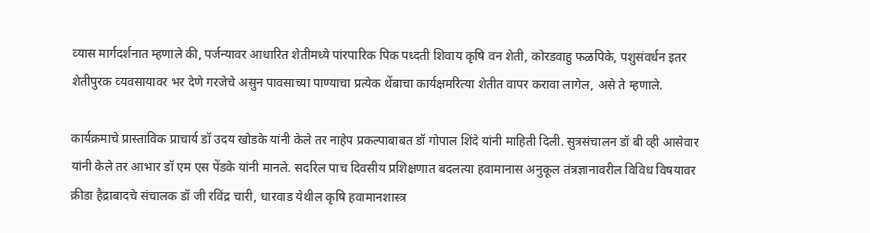व्‍यास मार्गदर्शनात म्‍हणाले की, पर्जन्‍यावर आधारित शेतीमध्‍ये पांरपारिक पिक पध्‍दती शिवाय कृषि वन शेती, कोरडवाहु फळपिके, पशुसंवर्धन इतर शेतीपुरक व्‍यवसायावर भर देणे गरजेचे असुन पावसाच्‍या पाण्‍याचा प्रत्‍येक थेंबाचा कार्यक्षमरित्‍या शेतीत वापर करावा लागेल, असे ते म्‍हणाले.

कार्यक्रमाचे प्रास्‍ताविक प्राचार्य डॉ उदय खोडके यांनी केले तर नाहेप प्रकल्‍पाबाबत डॉ गोपाल शिंदे यांनी माहिती दिली. सुत्रसंचालन डॉ बी व्‍ही आसेवार यांनी केले तर आभार डॉ एम एस पेंडके यांनी मानले. सदरिल पाच दिवसीय प्रशिक्षणात बदलत्‍या हवामानास अनुकूल तंत्रज्ञानावरील विविध विषयावर क्रीडा हैद्राबादचे संचालक डॉ जी रविंद्र चारी, धारवाड येथील कृषि हवामानशास्‍त्र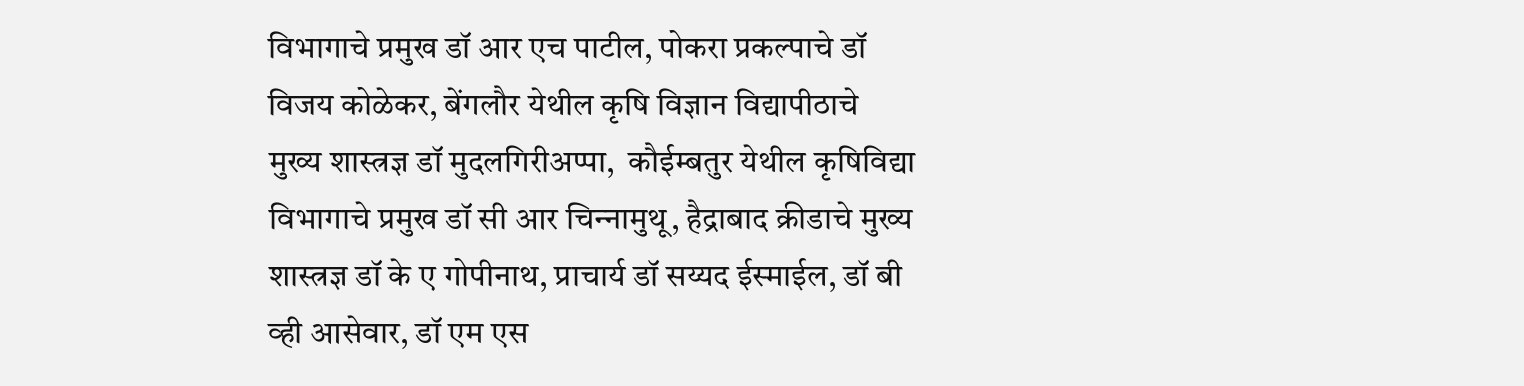विभागाचे प्रमुख डॉ आर एच पाटील, पोकरा प्रकल्‍पाचे डॉ विजय कोळेकर, बेंगलौर येथील कृषि विज्ञान विद्यापीठाचे मुख्‍य शास्‍त्रज्ञ डॉ मुदलगिरीअप्‍पा,  कौईम्‍बतुर येथील कृषिविद्या विभागाचे प्रमुख डॉ सी आर चिन्‍नामुथू, हैद्राबाद क्रीडाचे मुख्‍य शास्‍त्रज्ञ डॉ के ए गोपीनाथ, प्राचार्य डॉ सय्यद ईस्‍माईल, डॉ बी व्‍ही आसेवार, डॉ एम एस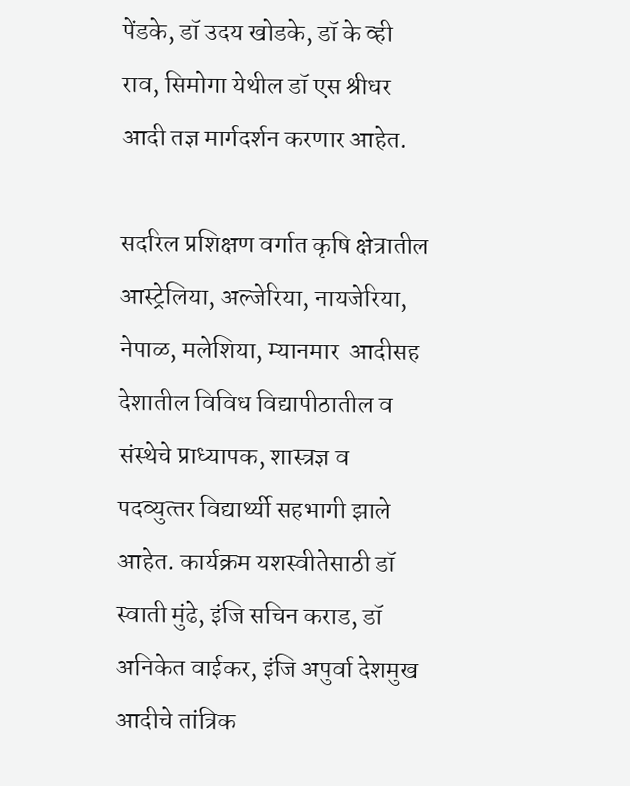पेंडके, डॉ उदय खोडके, डॉ के व्‍ही राव, सिमोगा ये‍थील डॉ एस श्रीधर आदी तज्ञ मार्गदर्शन करणार आहेत.

सदरिल प्रशिक्षण वर्गात कृषि क्षेत्रातील आस्‍ट्रेलिया, अल्‍जेरिया, नायजेरिया, नेपाळ, मलेशिया, म्‍यानमार  आदीसह देशातील विविध विद्यापीठातील व संस्‍थेचे प्राध्‍यापक, शास्‍त्रज्ञ व पदव्‍युत्‍तर विद्यार्थ्‍यी सहभागी झाले आहेत. कार्यक्रम यशस्‍वीतेसाठी डॉ स्‍वाती मुंढे, इंजि सचिन कराड, डॉ अनिकेत वाईकर, इंजि अपुर्वा देशमुख आदीचे तांत्रिक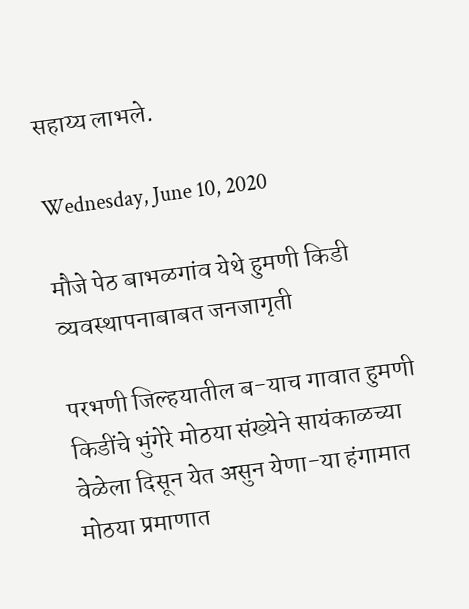सहाय्य लाभले.

Wednesday, June 10, 2020

मौजे पेठ बाभळगांव येथे हुमणी किडी व्‍यवस्‍थापनाबाबत जनजागृती

परभणी जिल्हयातील ब-याच गावात हुमणी किडींचे भुंगेरे मोठया संख्येने सायंकाळच्या वेळेला दिसून येत असुन येणा-या हंगामात मोठया प्रमाणात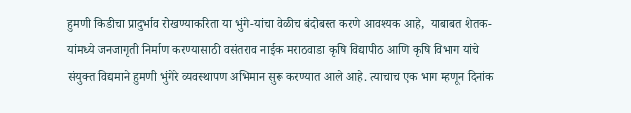हुमणी किडीचा प्रादुर्भाव रोखण्‍याकरिता या भुंगे-यांचा वेळीच बंदोबस्त करणे आवश्‍यक आहे,  याबाबत शेतक-यांमध्ये जनजागृती निर्माण करण्यासाठी वसंतराव नाईक मराठवाडा कृषि विद्यापीठ आणि कृषि विभाग यांचे संयुक्त विद्यमाने हुमणी भुंगेरे व्यवस्थापण अभिमान सुरू करण्यात आले आहे. त्याचाच एक भाग म्हणून दिनांक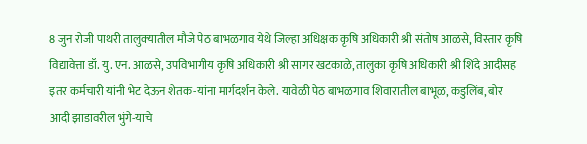8 जुन रोजी पाथरी तालुक्‍यातील मौजे पेठ बाभळगाव येथे जिल्हा अधिक्षक कृषि अधिकारी श्री संतोष आळसे, विस्तार कृषि विद्यावेत्ता डॉ. यु. एन. आळसे, उपविभागीय कृषि अधिकारी श्री सागर खटकाळे, तालुका कृषि अधिकारी श्री शिंदे आदीसह इतर कर्मचारी यांनी भेट देऊन शेतक-यांना मार्गदर्शन केले. यावेळी पेठ बाभळगाव शिवारातील बाभूळ, कडुलिंब, बोर आदी झाडावरील भुंगे-याचे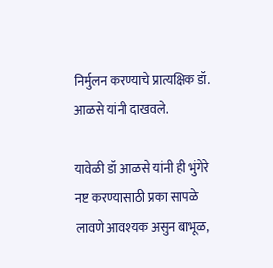निर्मुलन करण्याचे प्रात्यक्षिक डॉ. आळसे यांनी दाखवले.

यावेळी डॉ आळसे यांनी ही भुंगेरे नष्ट करण्यासाठी प्रका सापळे लावणे आवश्‍यक असुन बाभूळ,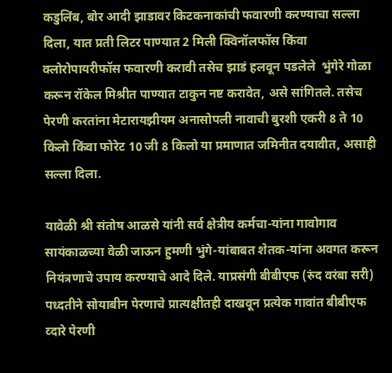कडुलिंब, बोर आदी झाडावर किटकनाकांची फवारणी करण्‍याचा सल्‍ला दिला, यात प्रती लिटर पाण्‍यात 2 मिली क्विनॉलफॉस किंवा क्लोरोपायरीफॉस फवारणी करावी तसेच झाडं हलवून पडलेले  भुंगेरे गोळा करून रॉकेल मिश्रीत पाण्यात टाकुन नष्ट करावेत, असे सांगितले. तसेच पेरणी करतांना मेटारायझीयम अनासोपली नावाची बुरशी एकरी 8 ते 10 किलो किंवा फोरेट 10 जी 8 किलो या प्रमाणात जमिनीत दयावीत, असाही सल्‍ला दिला.

यावेळी श्री संतोष आळसे यांनी सर्व क्षेत्रीय कर्मचा-यांना गावोगाव सायंकाळच्या वेळी जाऊन हुमणी भुंगे-यांबाबत शेतक-यांना अवगत करून नियंत्रणाचे उपाय करण्याचे आदे दिले. याप्रसंगी बीबीएफ (रुंद वरंबा सरी) पध्‍दतीने सोयाबीन पेरणाचे प्रात्यक्षीतही दाखवून प्रत्येक गावांत बीबीएफ व्‍दारे पेरणी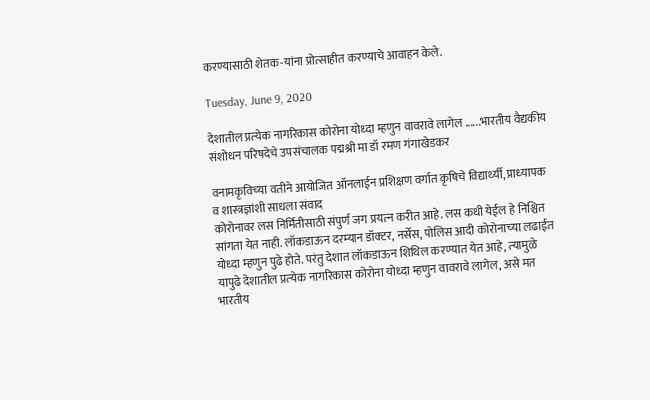करण्यासाठी शेतक-यांना प्रोत्साहीत करण्याचे आवाहन केले.

Tuesday, June 9, 2020

देशातील प्रत्‍येक नागरिकास कोरोना योध्‍दा म्‍हणुन वावरावे लागेल ......भारतीय वैद्यकीय संशोधन परिषदेचे उपसंचालक पद्मश्री मा डॉ रमण गंगाखेडकर

वनामकृविच्‍या वतीने आयोजित ऑनलाईन प्रशिक्षण वर्गात कृषिचे विद्यार्थ्‍यी, प्राध्‍यापक व शास्‍त्रज्ञांशी साधला संवाद
कोरोनावर लस निर्मितीसाठी संपुर्ण जग प्रयत्‍न करीत आहे. लस कधी येईल हे निश्चित सांगता येत नाही. लॉकडाऊन दरम्‍यान डॉक्‍टर, नर्सेस, पोलिस आदी कोरोनाच्‍या लढाईत योध्‍दा म्‍हणुन पुढे होते. परंतु देशात लॉकडाऊन शिथिल करण्‍यात येत आहे, त्‍यामुळे यापुढे देशातील प्रत्‍येक नागरिकास कोरोना योध्‍दा म्‍हणुन वावरावे लागेल, असे मत भारतीय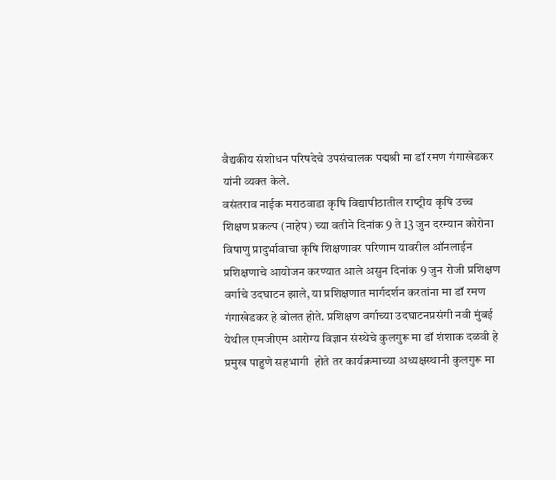वैद्यकीय संशोधन परिषदेचे उपसंचालक पद्मश्री मा डॉ रमण गंगाखेडकर यांनी व्‍यक्‍त केले.
वसंतराव नाईक मराठवाडा कृषि विद्यापीठातील राष्‍ट्रीय कृषि उच्‍च शिक्षण प्रकल्‍प (नाहेप) च्‍या वतीने दिनांक 9 ते 13 जुन दरम्‍यान कोरोना विषाणु प्रादुर्भावाचा कृषि शिक्षणावर परिणाम यावरील ऑनलाईन प्रशिक्षणाचे आयोजन करण्‍यात आले असुन दिनांक 9 जुन रोजी प्रशिक्षण वर्गाचे उदघाटन झाले, या प्रशिक्षणात मार्गदर्शन करतांना मा डॉ रमण गंगाखेडकर हे बोलत होते. प्रशिक्षण वर्गाच्‍या उदघाटनप्रसंगी नवी मुंबई येथील एमजीएम आरोग्‍य विज्ञान संस्‍थेचे कुलगुरू मा डॉ शंशाक दळवी हे प्रमुख पाहुणे सहभागी  होते तर कार्यक्रमाच्‍या अध्‍यक्षस्‍थानी कुलगुरू मा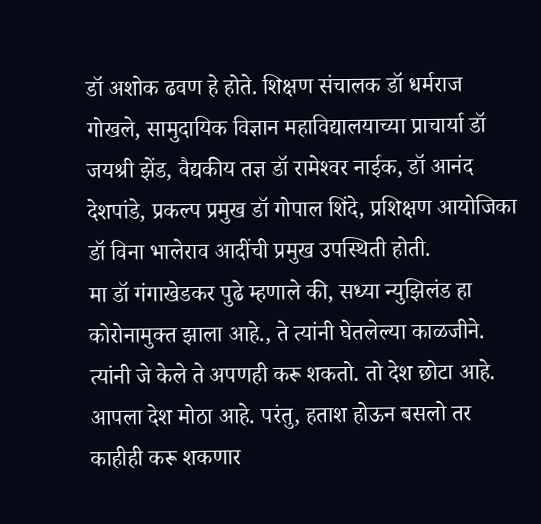डॉ अशोक ढवण हे होते. शिक्षण संचालक डॉ धर्मराज गोखले, सामुदायिक विज्ञान महाविद्यालयाच्‍या प्राचार्या डॉ जयश्री झेंड, वैद्यकीय तज्ञ डॉ रामेश्‍वर नाईक, डॉ आनंद देशपांडे, प्रकल्‍प प्रमुख डॉ गोपाल शिंदे, प्रशिक्षण आयोजिका डॉ विना भालेराव आदींची प्रमुख उपस्थिती होती.
मा डॉ गंगाखेडकर पुढे म्‍हणाले की, सध्‍या न्‍युझिलंड हा कोरोनामुक्‍त झाला आहे., ते त्‍यांनी घेतलेल्‍या काळजीने. त्‍यांनी जे केले ते अपणही करू शकतो. तो देश छोटा आहे. आपला देश मोठा आहे. परंतु, हताश होऊन बसलो तर काहीही करू शकणार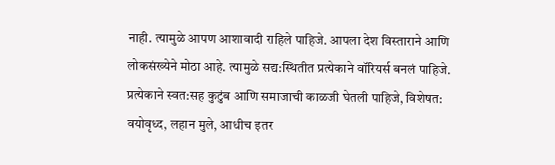नाही. त्‍यामुळे आपण आशावादी राहिले पाहिजे. आपला देश विस्‍ताराने आणि लोकसंख्‍येने मोठा आहे. त्‍यामुळे सद्य:स्थितीत प्रत्‍येकाने वॉरियर्स बनलं पाहिजे. प्रत्‍येकाने स्‍वत:सह कुटुंब आणि समाजाची काळजी घेतली पाहिजे, विशेषत: वयोवृध्‍द, लहान मुले, आधीच इतर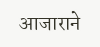आजाराने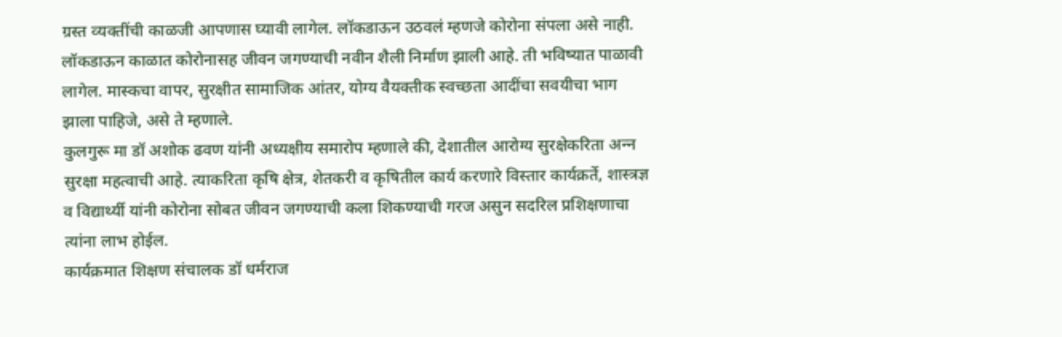ग्रस्‍त व्‍यक्‍तींची काळजी आपणास घ्‍यावी लागेल. लॉकडाऊन उठवलं म्‍हणजे कोरोना संपला असे नाही. लॉकडाऊन काळात कोरोनासह जीवन जगण्‍याची नवीन शैली निर्माण झाली आहे. ती भविष्‍यात पाळावी लागेल. मास्‍कचा वापर, सुरक्षीत सामाजिक आंतर, योग्‍य वैयक्‍तीक स्‍वच्‍छता आदींचा सवयीचा भाग झाला पाहिजे, असे ते म्‍हणाले.
कुलगुरू मा डॉ अशोक ढवण यांनी अध्‍यक्षीय समारोप म्‍हणाले की, देशातील आरोग्‍य सुरक्षेकरिता अन्‍न सुरक्षा महत्‍वाची आहे. त्‍याकरिता कृषि क्षेत्र, शेतकरी व कृषितील कार्य करणारे विस्‍तार कार्यक्रर्ते, शास्‍त्रज्ञ व विद्यार्थ्‍यी यांनी कोरोना सोबत जीवन जगण्‍याची कला शिकण्‍याची गरज असुन सदरिल प्रशिक्षणाचा त्‍यांना लाभ होईल.
कार्यक्रमात शिक्षण संचालक डॉ धर्मराज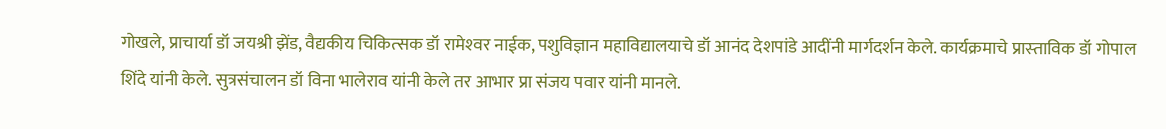गोखले, प्राचार्या डॉ जयश्री झेंड, वैद्यकीय चिकित्‍सक डॉ रामेश्‍वर नाईक, पशुविज्ञान महाविद्यालयाचे डॉ आनंद देशपांडे आदींनी मार्गदर्शन केले. कार्यक्रमाचे प्रास्‍ताविक डॉ गोपाल शिंदे यांनी केले. सुत्रसंचालन डॉ विना भालेराव यांनी केले तर आभार प्रा संजय पवार यांनी मानले.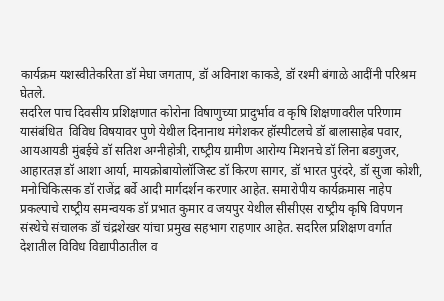कार्यक्रम यशस्‍वीतेकरिता डॉ मेघा जगताप, डॉ अविनाश काकडे, डॉ रश्‍मी बंगाळे आदींनी परिश्रम घेतले.
सदरिल पाच दिवसीय प्रशिक्षणात कोरोना विषाणुच्‍या प्रादुर्भाव व कृषि शिक्षणावरील परिणाम यासंबंधित  विविध विषयावर पुणे येथील दिनानाथ मंगेशकर हॉस्‍पीटलचे डॉ बालासाहेब पवार, आयआयडी मुंबईचे डॉ सतिश अग्नीहोत्री, राष्‍ट्रीय ग्रामीण आरोग्‍य मिशनचे डॉ लिना बडगुजर, आहारतज्ञ डॉ आशा आर्या, मायक्रोबायोलॉजिस्ट डॉ किरण सागर, डॉ भारत पुरंदरे, डॉ सुजा कोशी, मनोचिकित्‍सक डॉ राजेंद्र बर्वे आदी मार्गदर्शन करणार आहेत. समारोपीय कार्यक्रमास नाहेप प्रकल्‍पाचे राष्‍ट्रीय समन्‍वयक डॉ प्रभात कुमार व जयपुर येथील सीसीएस राष्‍ट्रीय कृषि विपणन संस्‍थेचे संचालक डॉ चंद्रशेखर यांचा प्रमुख सहभाग राहणार आहेत. सदरिल प्रशिक्षण वर्गात देशातील विविध विद्यापीठातील व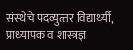संस्‍थेचे पदव्‍युत्‍तर विद्यार्थ्‍यी, प्राध्‍यापक व शास्‍त्रज्ञ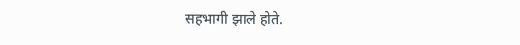सहभागी झाले होते.